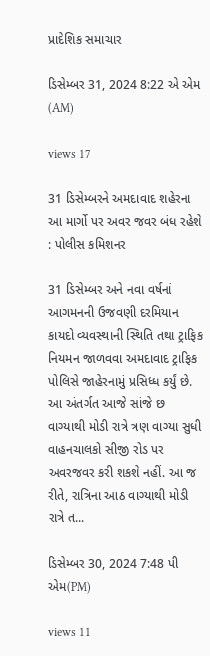પ્રાદેશિક સમાચાર

ડિસેમ્બર 31, 2024 8:22 એ એમ (AM)

views 17

31 ડિસેમ્બરને અમદાવાદ શહેરના આ માર્ગો પર અવર જવર બંધ રહેશે : પોલીસ કમિશનર

31 ડિસેમ્બર અને નવા વર્ષનાં આગમનની ઉજવણી દરમિયાન કાયદો વ્યવસ્થાની સ્થિતિ તથા ટ્રાફિક નિયમન જાળવવા અમદાવાદ ટ્રાફિક પોલિસે જાહેરનામું પ્રસિધ્ધ કર્યું છે. આ અંતર્ગત આજે સાંજે છ વાગ્યાથી મોડી રાત્રે ત્રણ વાગ્યા સુધી વાહનચાલકો સીજી રોડ પર અવરજવર કરી શકશે નહીં. આ જ રીતે, રાત્રિના આઠ વાગ્યાથી મોડી રાત્રે ત...

ડિસેમ્બર 30, 2024 7:48 પી એમ(PM)

views 11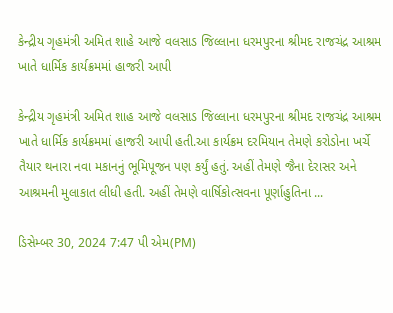કેન્દ્રીય ગૃહમંત્રી અમિત શાહે આજે વલસાડ જિલ્લાના ધરમપુરના શ્રીમદ રાજચંદ્ર આશ્રમ ખાતે ધાર્મિક કાર્યક્રમમાં હાજરી આપી

કેન્દ્રીય ગૃહમંત્રી અમિત શાહ આજે વલસાડ જિલ્લાના ધરમપુરના શ્રીમદ રાજચંદ્ર આશ્રમ ખાતે ધાર્મિક કાર્યક્રમમાં હાજરી આપી હતી.આ કાર્યક્રમ દરમિયાન તેમણે કરોડોના ખર્ચે તૈયાર થનારા નવા મકાનનું ભૂમિપૂજન પણ કર્યું હતું. અહીં તેમણે જૈના દેરાસર અને આશ્રમની મુલાકાત લીધી હતી. અહીં તેમણે વાર્ષિકોત્સવના પૂર્ણાહુતિના ...

ડિસેમ્બર 30, 2024 7:47 પી એમ(PM)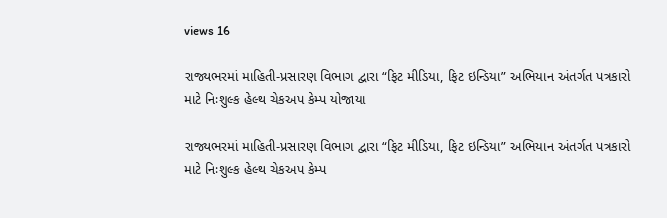views 16

રાજ્યભરમાં માહિતી-પ્રસારણ વિભાગ દ્વારા “ફિટ મીડિયા, ફિટ ઇન્ડિયા” અભિયાન અંતર્ગત પત્રકારો માટે નિઃશુલ્ક હેલ્થ ચેકઅપ કેમ્પ યોજાયા

રાજ્યભરમાં માહિતી-પ્રસારણ વિભાગ દ્વારા “ફિટ મીડિયા, ફિટ ઇન્ડિયા” અભિયાન અંતર્ગત પત્રકારો માટે નિઃશુલ્ક હેલ્થ ચેકઅપ કેમ્પ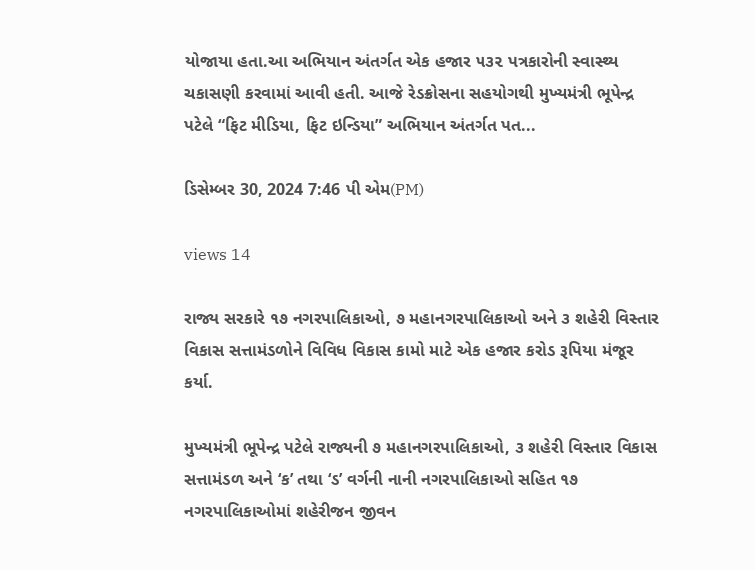યોજાયા હતા.આ અભિયાન અંતર્ગત એક હજાર ૫૩૨ પત્રકારોની સ્વાસ્થ્ય ચકાસણી કરવામાં આવી હતી. આજે રેડક્રોસના સહયોગથી મુખ્યમંત્રી ભૂપેન્દ્ર પટેલે “ફિટ મીડિયા, ફિટ ઇન્ડિયા” અભિયાન અંતર્ગત પત...

ડિસેમ્બર 30, 2024 7:46 પી એમ(PM)

views 14

રાજ્ય સરકારે ૧૭ નગરપાલિકાઓ, ૭ મહાનગરપાલિકાઓ અને ૩ શહેરી વિસ્તાર વિકાસ સત્તામંડળોને વિવિધ વિકાસ કામો માટે એક હજાર કરોડ રૂપિયા મંજૂર કર્યા.

મુખ્યમંત્રી ભૂપેન્દ્ર પટેલે રાજ્યની ૭ મહાનગરપાલિકાઓ, ૩ શહેરી વિસ્તાર વિકાસ સત્તામંડળ અને ‘ક’ તથા ‘ડ’ વર્ગની નાની નગરપાલિકાઓ સહિત ૧૭ નગરપાલિકાઓમાં શહેરીજન જીવન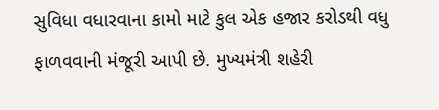સુવિધા વધારવાના કામો માટે કુલ એક હજાર કરોડથી વધુ ફાળવવાની મંજૂરી આપી છે. મુખ્યમંત્રી શહેરી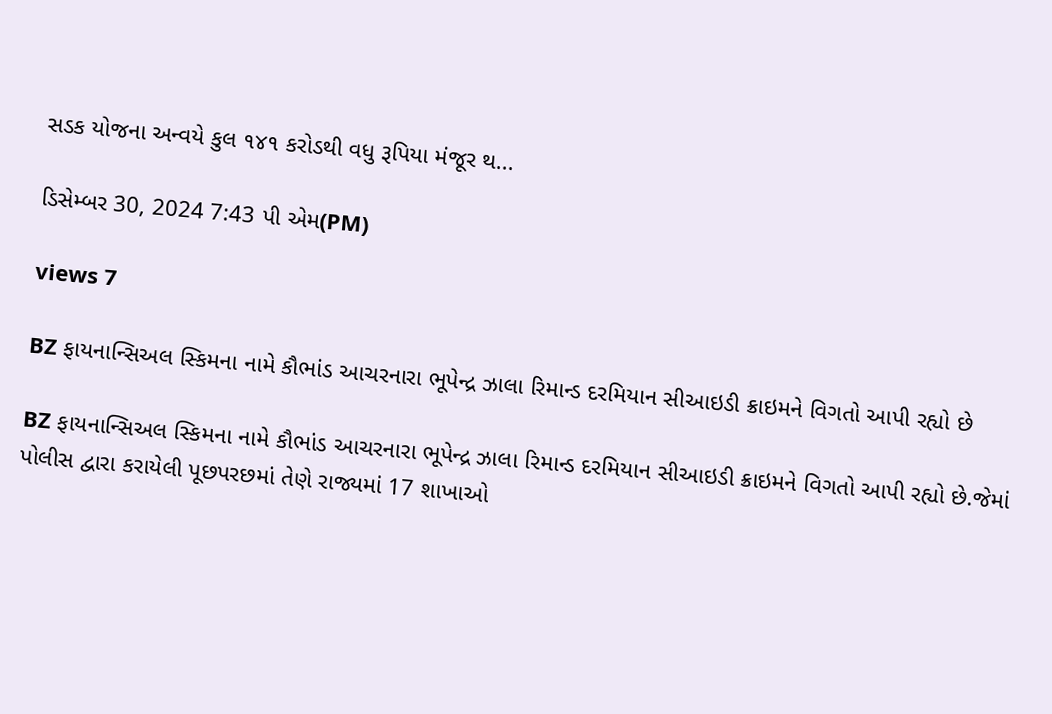સડક યોજના અન્વયે કુલ ૧૪૧ કરોડથી વધુ રૂપિયા મંજૂર થ...

ડિસેમ્બર 30, 2024 7:43 પી એમ(PM)

views 7

BZ ફાયનાન્સિઅલ સ્કિમના નામે કૌભાંડ આચરનારા ભૂપેન્દ્ર ઝાલા રિમાન્ડ દરમિયાન સીઆઇડી ક્રાઇમને વિગતો આપી રહ્યો છે

BZ ફાયનાન્સિઅલ સ્કિમના નામે કૌભાંડ આચરનારા ભૂપેન્દ્ર ઝાલા રિમાન્ડ દરમિયાન સીઆઇડી ક્રાઇમને વિગતો આપી રહ્યો છે.જેમાં પોલીસ દ્વારા કરાયેલી પૂછપરછમાં તેણે રાજ્યમાં 17 શાખાઓ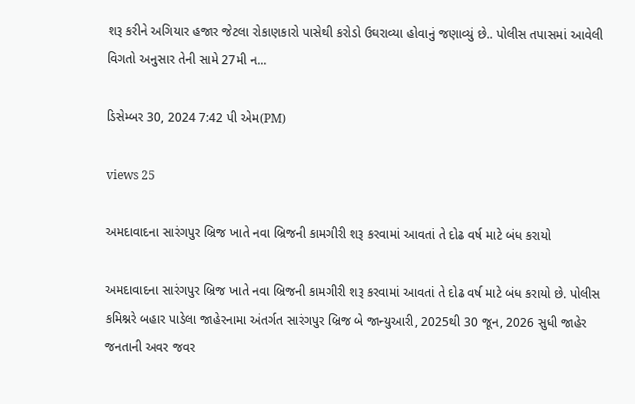શરૂ કરીને અગિયાર હજાર જેટલા રોકાણકારો પાસેથી કરોડો ઉઘરાવ્યા હોવાનું જણાવ્યું છે.. પોલીસ તપાસમાં આવેલી વિગતો અનુસાર તેની સામે 27મી ન...

ડિસેમ્બર 30, 2024 7:42 પી એમ(PM)

views 25

અમદાવાદના સારંગપુર બ્રિજ ખાતે નવા બ્રિજની કામગીરી શરૂ કરવામાં આવતાં તે દોઢ વર્ષ માટે બંધ કરાયો

અમદાવાદના સારંગપુર બ્રિજ ખાતે નવા બ્રિજની કામગીરી શરૂ કરવામાં આવતાં તે દોઢ વર્ષ માટે બંધ કરાયો છે. પોલીસ કમિશ્નરે બહાર પાડેલા જાહેરનામા અંતર્ગત સારંગપુર બ્રિજ બે જાન્યુઆરી, 2025થી 30 જૂન, 2026 સુધી જાહેર જનતાની અવર જવર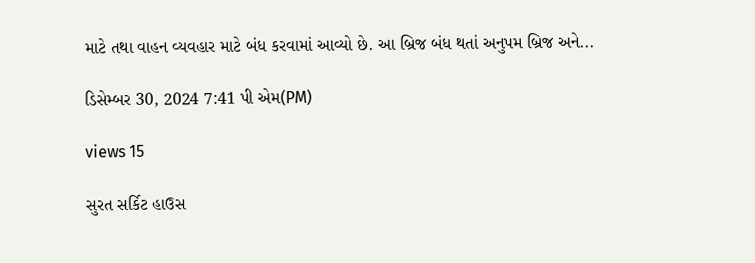માટે તથા વાહન વ્યવહાર માટે બંધ કરવામાં આવ્યો છે. આ બ્રિજ બંધ થતાં અનુપમ બ્રિજ અને...

ડિસેમ્બર 30, 2024 7:41 પી એમ(PM)

views 15

સુરત સર્કિટ હાઉસ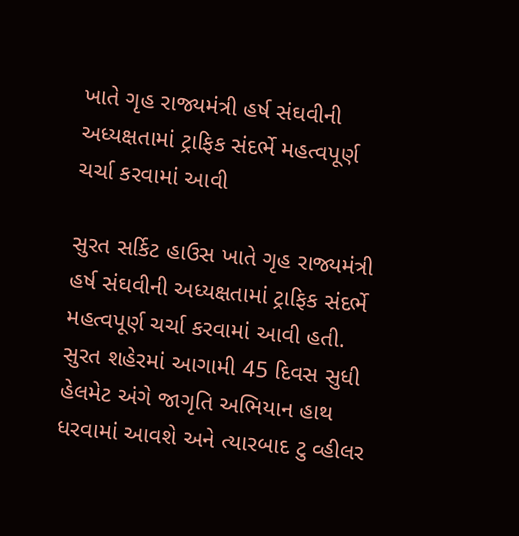ખાતે ગૃહ રાજ્યમંત્રી હર્ષ સંઘવીની અધ્યક્ષતામાં ટ્રાફિક સંદર્ભે મહત્વપૂર્ણ ચર્ચા કરવામાં આવી

સુરત સર્કિટ હાઉસ ખાતે ગૃહ રાજ્યમંત્રી હર્ષ સંઘવીની અધ્યક્ષતામાં ટ્રાફિક સંદર્ભે મહત્વપૂર્ણ ચર્ચા કરવામાં આવી હતી. સુરત શહેરમાં આગામી 45 દિવસ સુધી હેલમેટ અંગે જાગૃતિ અભિયાન હાથ ધરવામાં આવશે અને ત્યારબાદ ટુ વ્હીલર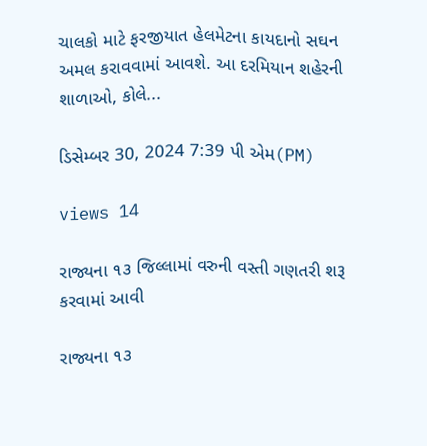ચાલકો માટે ફરજીયાત હેલમેટના કાયદાનો સઘન અમલ કરાવવામાં આવશે. આ દરમિયાન શહેરની શાળાઓ, કોલે...

ડિસેમ્બર 30, 2024 7:39 પી એમ(PM)

views 14

રાજ્યના ૧૩ જિલ્લામાં વરુની વસ્તી ગણતરી શરૂ કરવામાં આવી

રાજ્યના ૧૩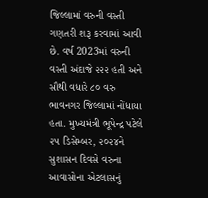જિલ્લામાં વરુની વસ્તી ગણતરી શરૂ કરવામાં આવી છે. વર્ષ 2023માં વરુની વસ્તી અંદાજે ૨૨૨ હતી અને સૌથી વધારે ૮૦ વરુ ભાવનગર જિલ્લામાં નોંધાયા હતા. મુખ્યમંત્રી ભૂપેન્દ્ર પટેલે ૨૫ ડિસેમ્બર, ૨૦૨૪ને સુશાસન દિવસે વરુના આવાસોના એટલાસનું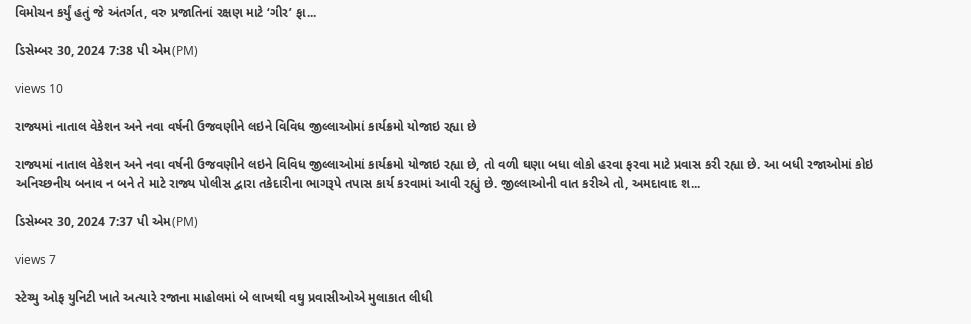વિમોચન કર્યું હતું જે અંતર્ગત, વરુ પ્રજાતિનાં રક્ષણ માટે ‘ગીર’ ફા...

ડિસેમ્બર 30, 2024 7:38 પી એમ(PM)

views 10

રાજ્યમાં નાતાલ વેકેશન અને નવા વર્ષની ઉજવણીને લઇને વિવિધ જીલ્લાઓમાં કાર્યક્રમો યોજાઇ રહ્યા છે

રાજ્યમાં નાતાલ વેકેશન અને નવા વર્ષની ઉજવણીને લઇને વિવિધ જીલ્લાઓમાં કાર્યક્રમો યોજાઇ રહ્યા છે, તો વળી ઘણા બધા લોકો હરવા ફરવા માટે પ્રવાસ કરી રહ્યા છે. આ બધી રજાઓમાં કોઇ અનિચ્છનીય બનાવ ન બને તે માટે રાજ્ય પોલીસ દ્વારા તકેદારીના ભાગરૂપે તપાસ કાર્ય કરવામાં આવી રહ્યું છે. જીલ્લાઓની વાત કરીએ તો, અમદાવાદ શ...

ડિસેમ્બર 30, 2024 7:37 પી એમ(PM)

views 7

સ્ટેચ્યુ ઓફ યુનિટી ખાતે અત્યારે રજાના માહોલમાં બે લાખથી વઘુ પ્રવાસીઓએ મુલાકાત લીધી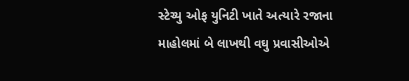સ્ટેચ્યુ ઓફ યુનિટી ખાતે અત્યારે રજાના માહોલમાં બે લાખથી વઘુ પ્રવાસીઓએ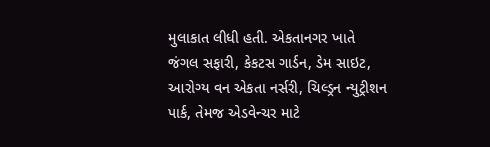મુલાકાત લીધી હતી. એકતાનગર ખાતે જંગલ સફારી, કેકટસ ગાર્ડન, ડેમ સાઇટ, આરોગ્ય વન એકતા નર્સરી, ચિલ્ડ્રન ન્યુટ્રીશન પાર્ક, તેમજ એડવેન્ચર માટે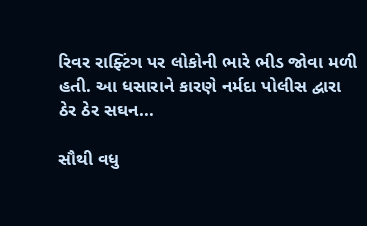રિવર રાફ્ટિંગ પર લોકોની ભારે ભીડ જોવા મળી હતી. આ ધસારાને કારણે નર્મદા પોલીસ દ્વારા ઠેર ઠેર સઘન...

સૌથી વધુ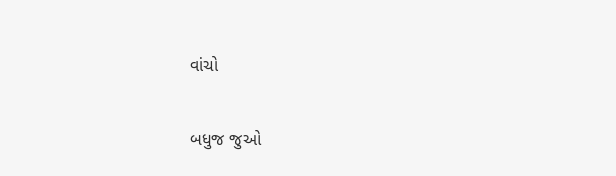વાંચો

બધુજ જુઓ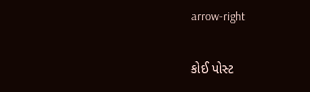arrow-right

કોઈ પોસ્ટ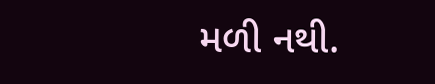મળી નથી.